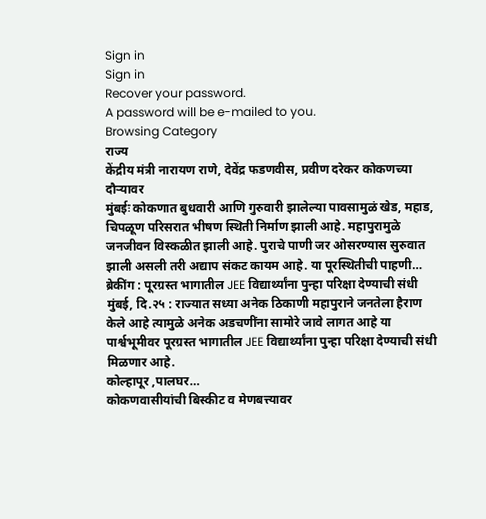Sign in
Sign in
Recover your password.
A password will be e-mailed to you.
Browsing Category
राज्य
केंद्रीय मंत्री नारायण राणे, देवेंद्र फडणवीस, प्रवीण दरेकर कोकणच्या दौऱ्यावर
मुंबईः कोकणात बुधवारी आणि गुरुवारी झालेल्या पावसामुळं खेड, महाड, चिपळूण परिसरात भीषण स्थिती निर्माण झाली आहे. महापुरामुळे जनजीवन विस्कळीत झाली आहे. पुराचे पाणी जर ओसरण्यास सुरुवात झाली असली तरी अद्याप संकट कायम आहे. या पूरस्थितीची पाहणी…
ब्रेकींग : पूरग्रस्त भागातील JEE विद्यार्थ्यांना पुन्हा परिक्षा देण्याची संधी
मुंबई, दि.२५ : राज्यात सध्या अनेक ठिकाणी महापुराने जनतेला हैराण केले आहे त्यामुळे अनेक अडचणींना सामोरे जावे लागत आहे या पार्श्वभूमीवर पूरग्रस्त भागातील JEE विद्यार्थ्यांना पुन्हा परिक्षा देण्याची संधी मिळणार आहे.
कोल्हापूर ,पालघर…
कोकणवासीयांची बिस्कीट व मेणबत्त्यावर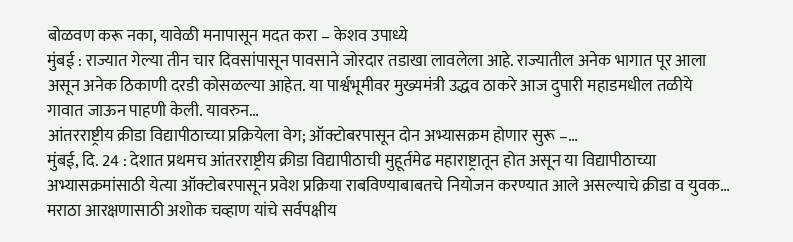बोळवण करू नका, यावेळी मनापासून मदत करा – केशव उपाध्ये
मुंबई : राज्यात गेल्या तीन चार दिवसांपासून पावसाने जोरदार तडाखा लावलेला आहे. राज्यातील अनेक भागात पूर आला असून अनेक ठिकाणी दरडी कोसळल्या आहेत. या पार्श्वभूमीवर मुख्यमंत्री उद्धव ठाकरे आज दुपारी महाडमधील तळीये गावात जाऊन पाहणी केली. यावरुन…
आंतरराष्ट्रीय क्रीडा विद्यापीठाच्या प्रक्रियेला वेग; ऑक्टोबरपासून दोन अभ्यासक्रम होणार सुरू –…
मुंबई, दि. 24 : देशात प्रथमच आंतरराष्ट्रीय क्रीडा विद्यापीठाची मुहूर्तमेढ महाराष्ट्रातून होत असून या विद्यापीठाच्या अभ्यासक्रमांसाठी येत्या ऑक्टोबरपासून प्रवेश प्रक्रिया राबविण्याबाबतचे नियोजन करण्यात आले असल्याचे क्रीडा व युवक…
मराठा आरक्षणासाठी अशोक चव्हाण यांचे सर्वपक्षीय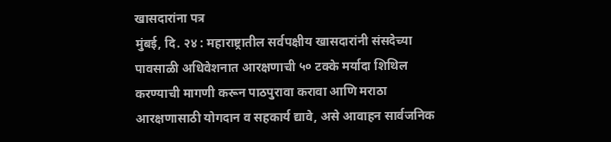खासदारांना पत्र
मुंबई, दि. २४ : महाराष्ट्रातील सर्वपक्षीय खासदारांनी संसदेच्या पावसाळी अधिवेशनात आरक्षणाची ५० टक्के मर्यादा शिथिल करण्याची मागणी करून पाठपुरावा करावा आणि मराठा आरक्षणासाठी योगदान व सहकार्य द्यावे, असे आवाहन सार्वजनिक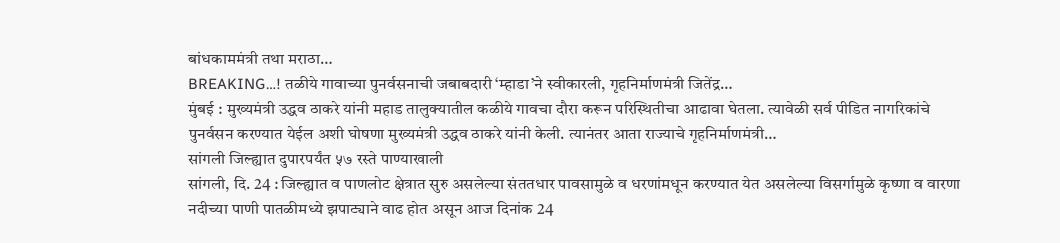बांधकाममंत्री तथा मराठा…
BREAKING…! तळीये गावाच्या पुनर्वसनाची जबाबदारी ‘म्हाडा’ने स्वीकारली, गृहनिर्माणमंत्री जितेंद्र…
मुंबई : मुख्यमंत्री उद्धव ठाकरे यांनी महाड तालुक्यातील कळीये गावचा दौरा करून परिस्थितीचा आढावा घेतला. त्यावेळी सर्व पीडित नागरिकांचे पुनर्वसन करण्यात येईल अशी घोषणा मुख्यमंत्री उद्धव ठाकरे यांनी केली. त्यानंतर आता राज्याचे गृहनिर्माणमंत्री…
सांगली जिल्ह्यात दुपारपर्यंत ५७ रस्ते पाण्याखाली
सांगली, दि. 24 : जिल्ह्यात व पाणलोट क्षेत्रात सुरु असलेल्या संततधार पावसामुळे व धरणांमधून करण्यात येत असलेल्या विसर्गामुळे कृष्णा व वारणा नदीच्या पाणी पातळीमध्ये झपाट्याने वाढ होत असून आज दिनांक 24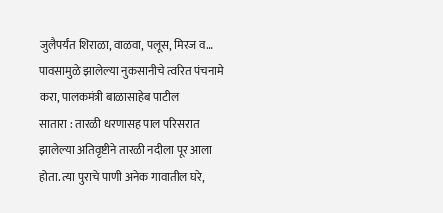जुलैपर्यंत शिराळा, वाळवा, पलूस, मिरज व…
पावसामुळे झालेल्या नुकसानीचे त्वरित पंचनामे करा, पालकमंत्री बाळासाहेब पाटील
सातारा : तारळी धरणासह पाल परिसरात झालेल्या अतिवृष्टीने तारळी नदीला पूर आला होता. त्या पुराचे पाणी अनेक गावातील घरे,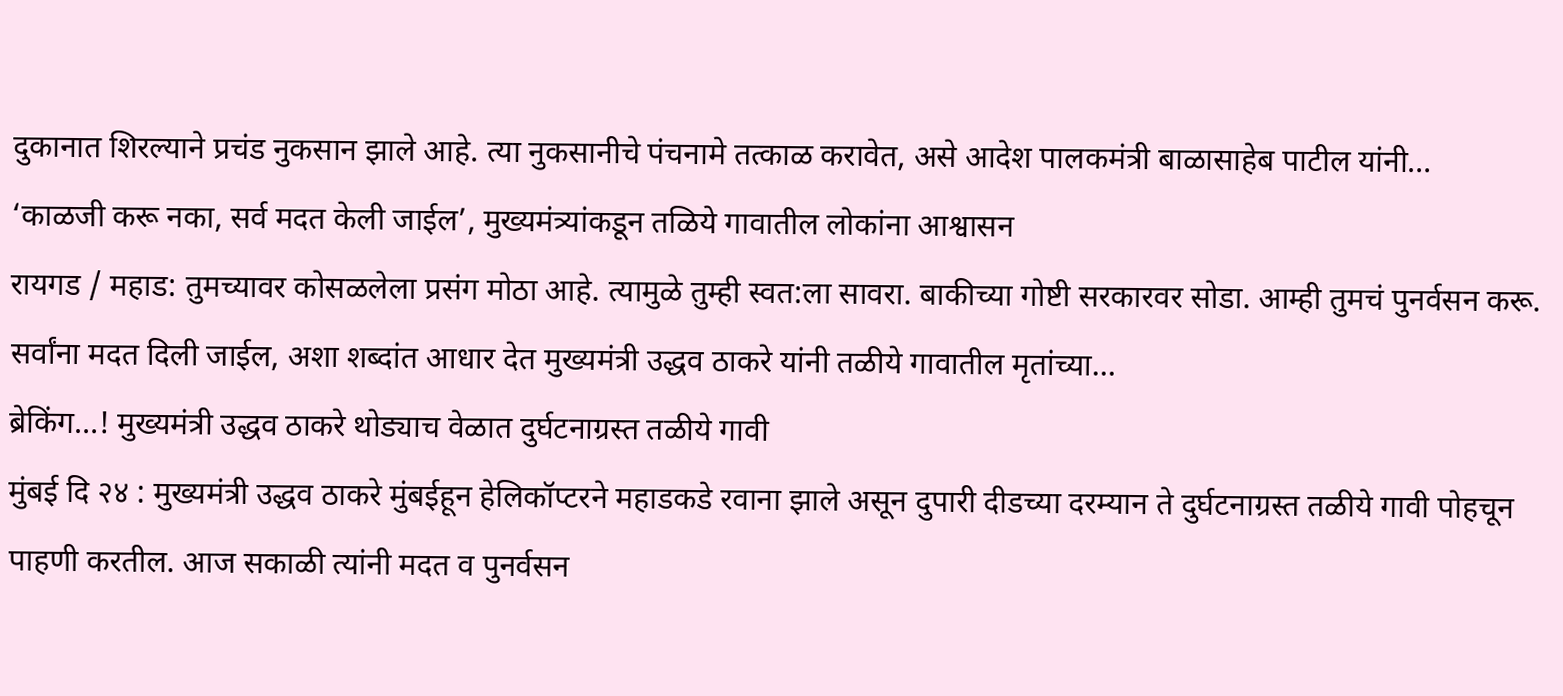दुकानात शिरल्याने प्रचंड नुकसान झाले आहे. त्या नुकसानीचे पंचनामे तत्काळ करावेत, असे आदेश पालकमंत्री बाळासाहेब पाटील यांनी…
‘काळजी करू नका, सर्व मदत केली जाईल’, मुख्यमंत्र्यांकडून तळिये गावातील लोकांना आश्वासन
रायगड / महाड: तुमच्यावर कोसळलेला प्रसंग मोठा आहे. त्यामुळे तुम्ही स्वत:ला सावरा. बाकीच्या गोष्टी सरकारवर सोडा. आम्ही तुमचं पुनर्वसन करू. सर्वांना मदत दिली जाईल, अशा शब्दांत आधार देत मुख्यमंत्री उद्धव ठाकरे यांनी तळीये गावातील मृतांच्या…
ब्रेकिंग…! मुख्यमंत्री उद्धव ठाकरे थोड्याच वेळात दुर्घटनाग्रस्त तळीये गावी
मुंबई दि २४ : मुख्यमंत्री उद्धव ठाकरे मुंबईहून हेलिकॉप्टरने महाडकडे रवाना झाले असून दुपारी दीडच्या दरम्यान ते दुर्घटनाग्रस्त तळीये गावी पोहचून पाहणी करतील. आज सकाळी त्यांनी मदत व पुनर्वसन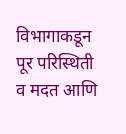विभागाकडून पूर परिस्थिती व मदत आणि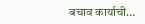बचाव कार्याची…